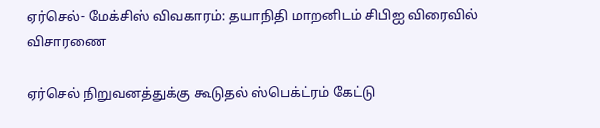ஏர்செல்- மேக்சிஸ் விவகாரம்: தயாநிதி மாறனிடம் சிபிஐ விரைவில் விசாரணை

ஏர்செல் நிறுவனத்துக்கு கூடுதல் ஸ்பெக்ட்ரம் கேட்டு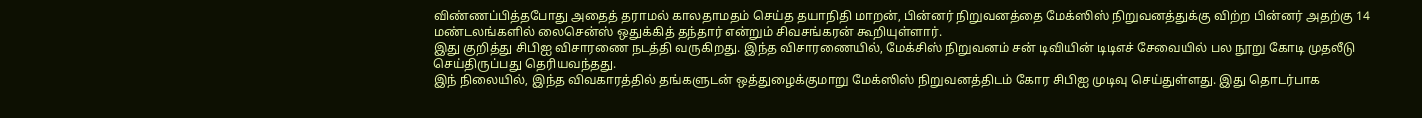விண்ணப்பித்தபோது அதைத் தராமல் காலதாமதம் செய்த தயாநிதி மாறன், பின்னர் நிறுவனத்தை மேக்ஸிஸ் நிறுவனத்துக்கு விற்ற பின்னர் அதற்கு 14 மண்டலங்களில் லைசென்ஸ் ஒதுக்கித் தந்தார் என்றும் சிவசங்கரன் கூறியுள்ளார்.
இது குறித்து சிபிஐ விசாரணை நடத்தி வருகிறது. இந்த விசாரணையில், மேக்சிஸ் நிறுவனம் சன் டிவியின் டிடிஎச் சேவையில் பல நூறு கோடி முதலீடு செய்திருப்பது தெரியவந்தது.
இந் நிலையில், இந்த விவகாரத்தில் தங்களுடன் ஒத்துழைக்குமாறு மேக்ஸிஸ் நிறுவனத்திடம் கோர சிபிஐ முடிவு செய்துள்ளது. இது தொடர்பாக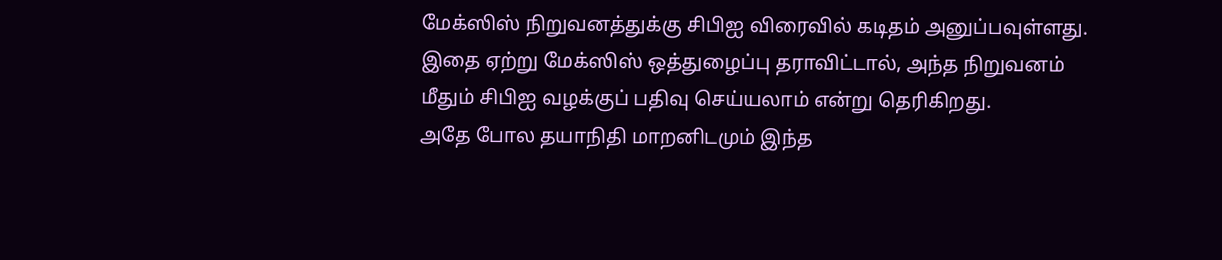மேக்ஸிஸ் நிறுவனத்துக்கு சிபிஐ விரைவில் கடிதம் அனுப்பவுள்ளது.
இதை ஏற்று மேக்ஸிஸ் ஒத்துழைப்பு தராவிட்டால், அந்த நிறுவனம் மீதும் சிபிஐ வழக்குப் பதிவு செய்யலாம் என்று தெரிகிறது.
அதே போல தயாநிதி மாறனிடமும் இந்த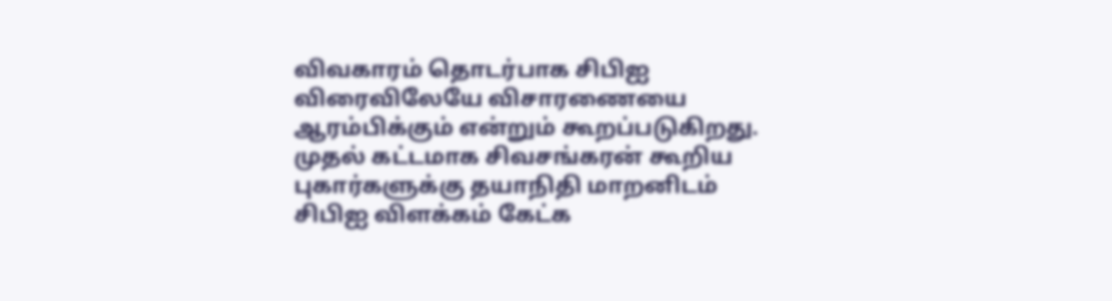விவகாரம் தொடர்பாக சிபிஐ விரைவிலேயே விசாரணையை ஆரம்பிக்கும் என்றும் கூறப்படுகிறது.
முதல் கட்டமாக சிவசங்கரன் கூறிய புகார்களுக்கு தயாநிதி மாறனிடம் சிபிஐ விளக்கம் கேட்க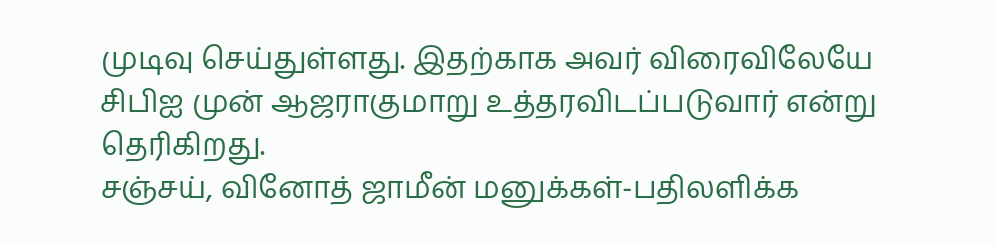முடிவு செய்துள்ளது. இதற்காக அவர் விரைவிலேயே சிபிஐ முன் ஆஜராகுமாறு உத்தரவிடப்படுவார் என்று தெரிகிறது.
சஞ்சய், வினோத் ஜாமீன் மனுக்கள்-பதிலளிக்க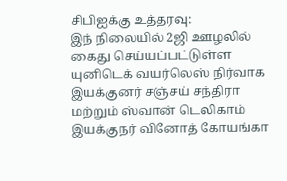சிபிஐக்கு உத்தரவு:
இந் நிலையில் 2ஜி ஊழலில் கைது செய்யப்பட்டுள்ள யுனிடெக் வயர்லெஸ் நிர்வாக இயக்குனர் சஞ்சய் சந்திரா மற்றும் ஸ்வான் டெலிகாம் இயக்குநர் வினோத் கோயங்கா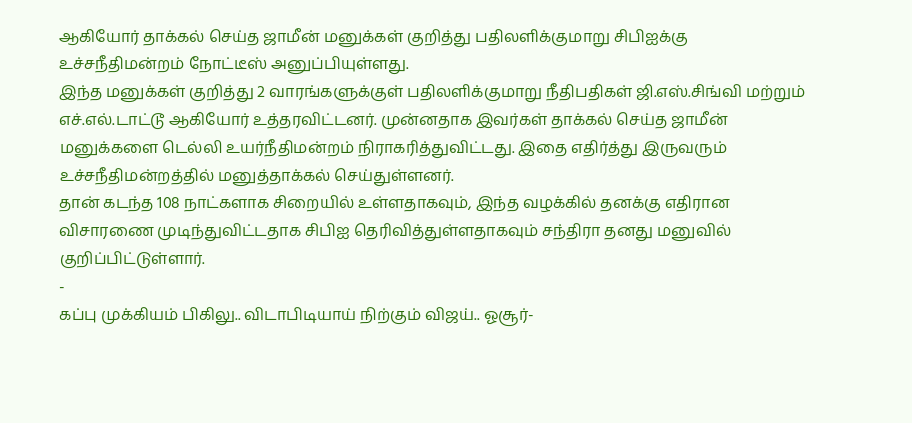ஆகியோர் தாக்கல் செய்த ஜாமீன் மனுக்கள் குறித்து பதிலளிக்குமாறு சிபிஐக்கு உச்சநீதிமன்றம் நோட்டீஸ் அனுப்பியுள்ளது.
இந்த மனுக்கள் குறித்து 2 வாரங்களுக்குள் பதிலளிக்குமாறு நீதிபதிகள் ஜி.எஸ்.சிங்வி மற்றும் எச்.எல்.டாட்டூ ஆகியோர் உத்தரவிட்டனர். முன்னதாக இவர்கள் தாக்கல் செய்த ஜாமீன் மனுக்களை டெல்லி உயர்நீதிமன்றம் நிராகரித்துவிட்டது. இதை எதிர்த்து இருவரும் உச்சநீதிமன்றத்தில் மனுத்தாக்கல் செய்துள்ளனர்.
தான் கடந்த 108 நாட்களாக சிறையில் உள்ளதாகவும், இந்த வழக்கில் தனக்கு எதிரான விசாரணை முடிந்துவிட்டதாக சிபிஐ தெரிவித்துள்ளதாகவும் சந்திரா தனது மனுவில் குறிப்பிட்டுள்ளார்.
-
கப்பு முக்கியம் பிகிலு.. விடாபிடியாய் நிற்கும் விஜய்.. ஓசூர்-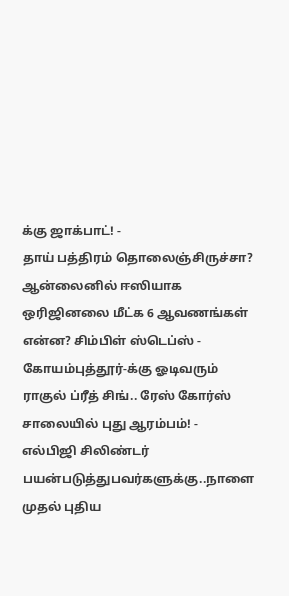க்கு ஜாக்பாட்! -
தாய் பத்திரம் தொலைஞ்சிருச்சா? ஆன்லைனில் ஈஸியாக ஒரிஜினலை மீட்க 6 ஆவணங்கள் என்ன? சிம்பிள் ஸ்டெப்ஸ் -
கோயம்புத்தூர்-க்கு ஓடிவரும் ராகுல் ப்ரீத் சிங்.. ரேஸ் கோர்ஸ் சாலையில் புது ஆரம்பம்! -
எல்பிஜி சிலிண்டர் பயன்படுத்துபவர்களுக்கு..நாளை முதல் புதிய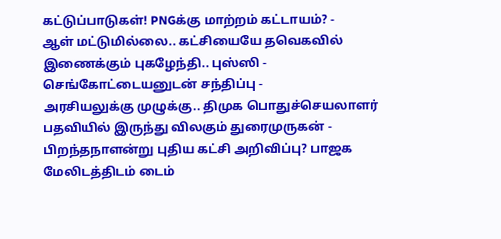கட்டுப்பாடுகள்! PNGக்கு மாற்றம் கட்டாயம்? -
ஆள் மட்டுமில்லை.. கட்சியையே தவெகவில் இணைக்கும் புகழேந்தி.. புஸ்ஸி - செங்கோட்டையனுடன் சந்திப்பு -
அரசியலுக்கு முழுக்கு.. திமுக பொதுச்செயலாளர் பதவியில் இருந்து விலகும் துரைமுருகன் -
பிறந்தநாளன்று புதிய கட்சி அறிவிப்பு? பாஜக மேலிடத்திடம் டைம்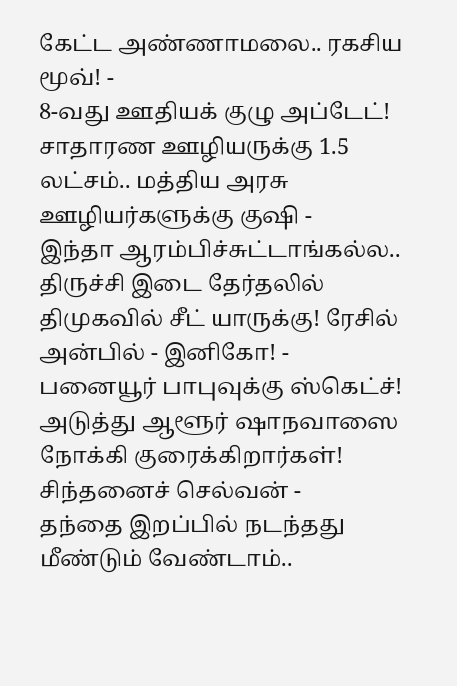கேட்ட அண்ணாமலை.. ரகசிய மூவ்! -
8-வது ஊதியக் குழு அப்டேட்! சாதாரண ஊழியருக்கு 1.5 லட்சம்.. மத்திய அரசு ஊழியர்களுக்கு குஷி -
இந்தா ஆரம்பிச்சுட்டாங்கல்ல.. திருச்சி இடை தேர்தலில் திமுகவில் சீட் யாருக்கு! ரேசில் அன்பில் - இனிகோ! -
பனையூர் பாபுவுக்கு ஸ்கெட்ச்! அடுத்து ஆளூர் ஷாநவாஸை நோக்கி குரைக்கிறார்கள்! சிந்தனைச் செல்வன் -
தந்தை இறப்பில் நடந்தது மீண்டும் வேண்டாம்..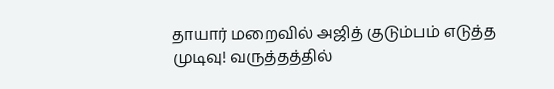தாயார் மறைவில் அஜித் குடும்பம் எடுத்த முடிவு! வருத்தத்தில்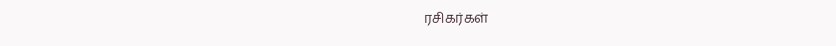ரசிகர்கள்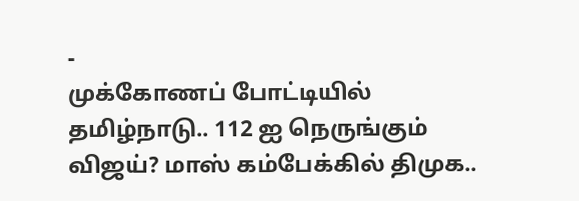-
முக்கோணப் போட்டியில் தமிழ்நாடு.. 112 ஐ நெருங்கும் விஜய்? மாஸ் கம்பேக்கில் திமுக..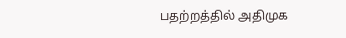பதற்றத்தில் அதிமுக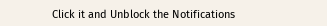Click it and Unblock the Notifications